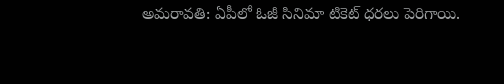అమరావతి: ఏపీలో ఓజీ సినిమా టికెట్ ధరలు పెరిగాయి.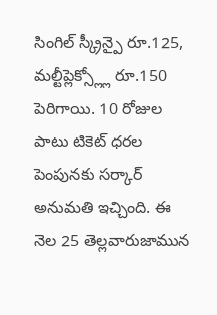సింగిల్ స్క్రీన్పై రూ.125, మల్టీప్లెక్స్ల్లో రూ.150 పెరిగాయి. 10 రోజుల పాటు టికెట్ ధరల పెంపునకు సర్కార్ అనుమతి ఇచ్చింది. ఈ నెల 25 తెల్లవారుజామున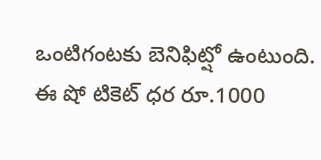ఒంటిగంటకు బెనిఫిట్షో ఉంటుంది. ఈ షో టికెట్ ధర రూ.1000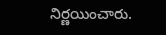నిర్ణయించారు.